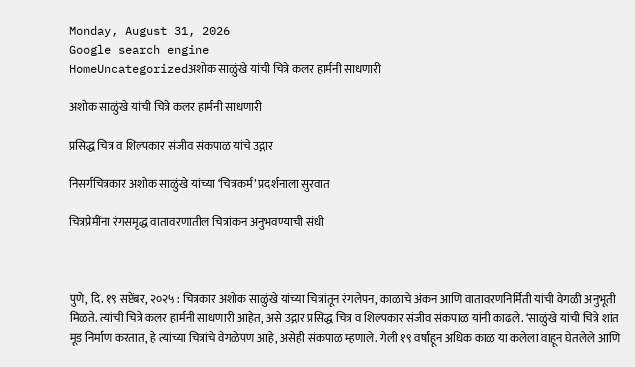Monday, August 31, 2026
Google search engine
HomeUncategorizedअशोक साळुंखे यांची चित्रे कलर हार्मनी साधणारी

अशोक साळुंखे यांची चित्रे कलर हार्मनी साधणारी

प्रसिद्ध चित्र व शिल्पकार संजीव संकपाळ यांचे उद्गार

निसर्गचित्रकार अशोक साळुंखे यांच्या ‘चित्रकर्म’ प्रदर्शनाला सुरवात

चित्रप्रेमींना रंगसमृद्ध वातावरणातील चित्रांकन अनुभवण्याची संधी



पुणे, दि. १९ सप्टेंबर, २०२५ : चित्रकार अशोक साळुंखे यांच्या चित्रांतून रंगलेपन, काळाचे अंकन आणि वातावरणनिर्मिती यांची वेगळी अनुभूती मिळते. त्यांची चित्रे कलर हार्मनी साधणारी आहेत, असे उद्गार प्रसिद्ध चित्र व शिल्पकार संजीव संकपाळ यांनी काढले. ‘साळुंखे यांची चित्रे शांत मूड निर्माण करतात, हे त्यांच्या चित्रांचे वेगळेपण आहे, असेही संकपाळ म्हणाले. गेली १९ वर्षांहून अधिक काळ या कलेला वाहून घेतलेले आणि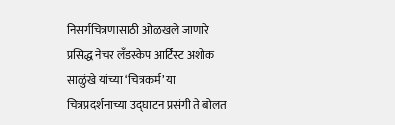निसर्गचित्रणासाठी ओळखले जाणारे प्रसिद्ध नेचर लँडस्केप आर्टिस्ट अशोक साळुंखे यांच्या ‘चित्रकर्म’ या चित्रप्रदर्शनाच्या उद्घाटन प्रसंगी ते बोलत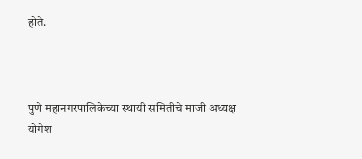होते.



पुणे महानगरपालिकेच्या स्थायी समितीचे माजी अध्यक्ष योगेश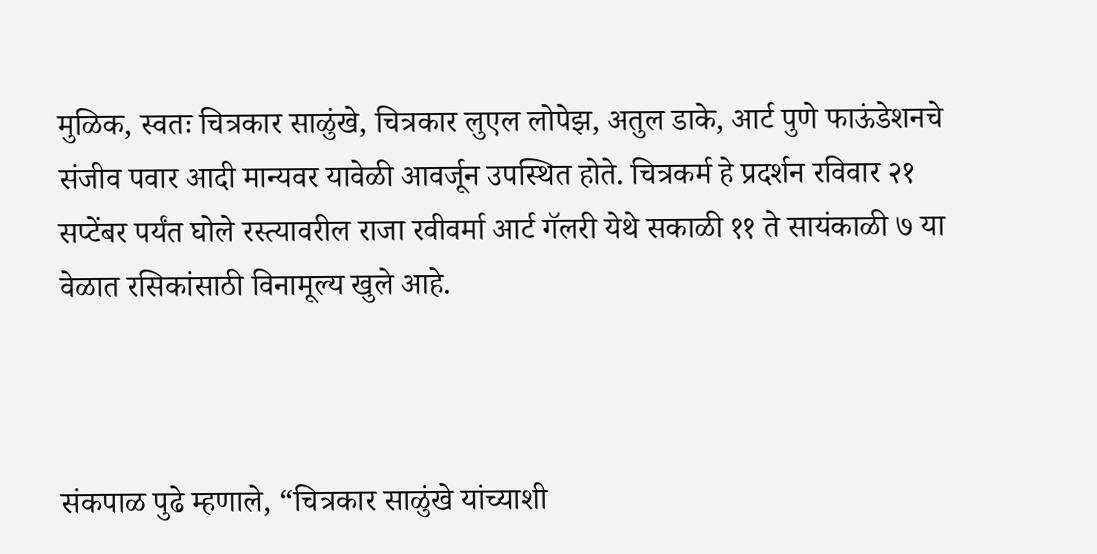मुळिक, स्वतः चित्रकार साळुंखे, चित्रकार लुएल लोपेझ, अतुल डाके, आर्ट पुणे फाऊंडेशनचे संजीव पवार आदी मान्यवर यावेळी आवर्जून उपस्थित होते. चित्रकर्म हे प्रदर्शन रविवार २१ सप्टेंबर पर्यंत घोले रस्त्यावरील राजा रवीवर्मा आर्ट गॅलरी येथे सकाळी ११ ते सायंकाळी ७ या वेळात रसिकांसाठी विनामूल्य खुले आहे.



संकपाळ पुढे म्हणाले, “चित्रकार साळुंखे यांच्याशी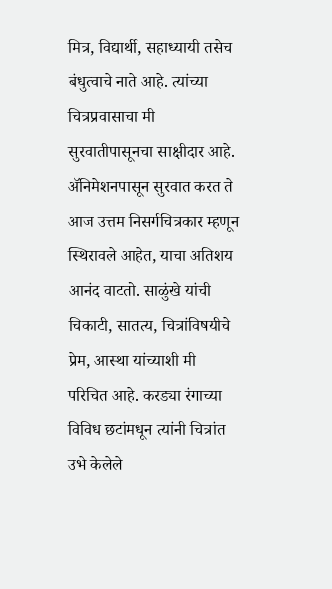मित्र, विद्यार्थी, सहाध्यायी तसेच बंधुत्वाचे नाते आहे. त्यांच्या चित्रप्रवासाचा मी सुरवातीपासूनचा साक्षीदार आहे. ॲनिमेशनपासून सुरवात करत ते आज उत्तम निसर्गचित्रकार म्हणून स्थिरावले आहेत, याचा अतिशय आनंद वाटतो. साळुंखे यांची चिकाटी, सातत्य, चित्रांविषयीचे प्रेम, आस्था यांच्याशी मी परिचित आहे. करड्या रंगाच्या विविध छटांमधून त्यांनी चित्रांत उभे केलेले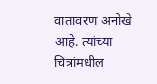वातावरण अनोखे आहे. त्यांच्या चित्रांमधील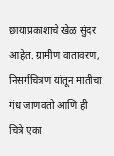छायाप्रकाशाचे खेळ सुंदर आहेत. ग्रामीण वातावरण, निसर्गचित्रण यांतून मातीचा गंध जाणवतो आणि ही चित्रे एका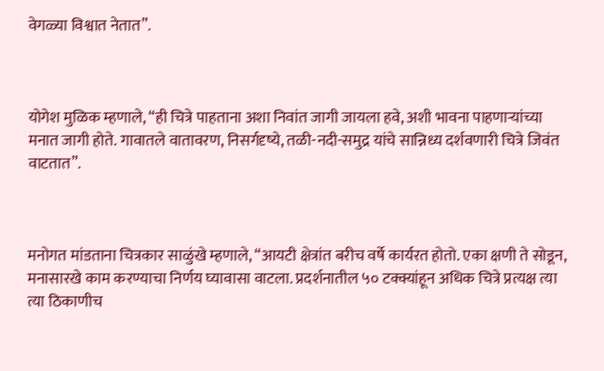वेगळ्या विश्वात नेतात”.



योगेश मुळिक म्हणाले, “ही चित्रे पाहताना अशा निवांत जागी जायला हवे, अशी भावना पाहणाऱ्यांच्या मनात जागी होते. गावातले वातावरण, निसर्गदृष्ये, तळी-नदी-समुद्र यांचे सान्निध्य दर्शवणारी चित्रे जिवंत वाटतात”.



मनोगत मांडताना चित्रकार साळुंखे म्हणाले, “आयटी क्षेत्रांत बरीच वर्षे कार्यरत होतो. एका क्षणी ते सोडून, मनासारखे काम करण्याचा निर्णय घ्यावासा वाटला. प्रदर्शनातील ५० टक्क्यांहून अधिक चित्रे प्रत्यक्ष त्या त्या ठिकाणीच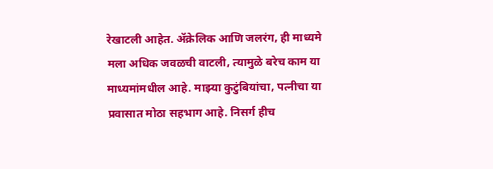रेखाटली आहेत. ॲक्रेलिक आणि जलरंग, ही माध्यमे मला अधिक जवळची वाटली, त्यामुळे बरेच काम या माध्यमांमधील आहे. माझ्या कुटुंबियांचा, पत्नीचा या प्रवासात मोठा सहभाग आहे. निसर्ग हीच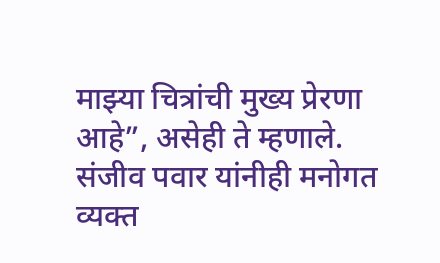माझ्या चित्रांची मुख्य प्रेरणा आहे”, असेही ते म्हणाले. संजीव पवार यांनीही मनोगत व्यक्त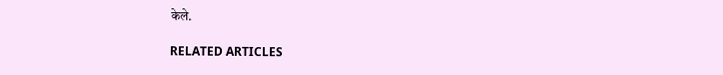केले.

RELATED ARTICLES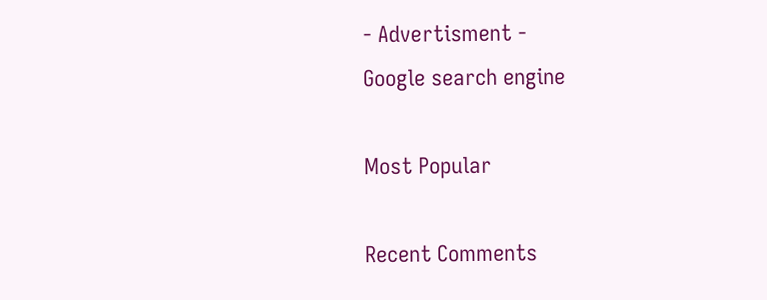- Advertisment -
Google search engine

Most Popular

Recent Comments